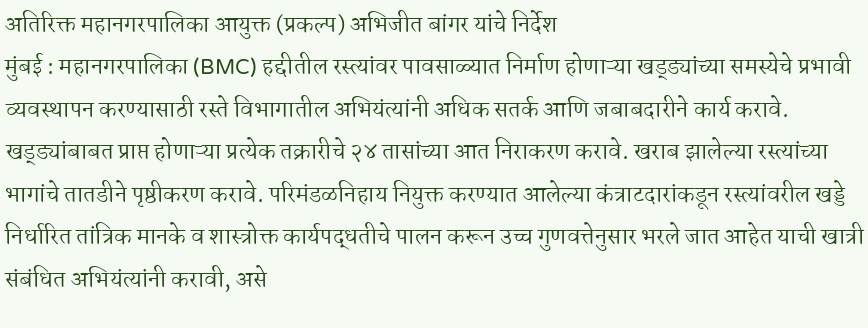अतिरिक्त महानगरपालिका आयुक्त (प्रकल्प) अभिजीत बांगर यांचे निर्देश
मुंबई : महानगरपालिका (BMC) हद्दीतील रस्त्यांवर पावसाळ्यात निर्माण होणाऱ्या खड्ड्यांच्या समस्येचे प्रभावी व्यवस्थापन करण्यासाठी रस्ते विभागातील अभियंत्यांनी अधिक सतर्क आणि जबाबदारीने कार्य करावे. खड्ड्यांबाबत प्राप्त होणाऱ्या प्रत्येक तक्रारीचे २४ तासांच्या आत निराकरण करावे. खराब झालेल्या रस्त्यांच्या भागांचे तातडीने पृष्ठीकरण करावे. परिमंडळनिहाय नियुक्त करण्यात आलेल्या कंत्राटदारांकडून रस्त्यांवरील खड्डे निर्धारित तांत्रिक मानके व शास्त्रोक्त कार्यपद्धतीचे पालन करून उच्च गुणवत्तेनुसार भरले जात आहेत याची खात्री संबंधित अभियंत्यांनी करावी, असे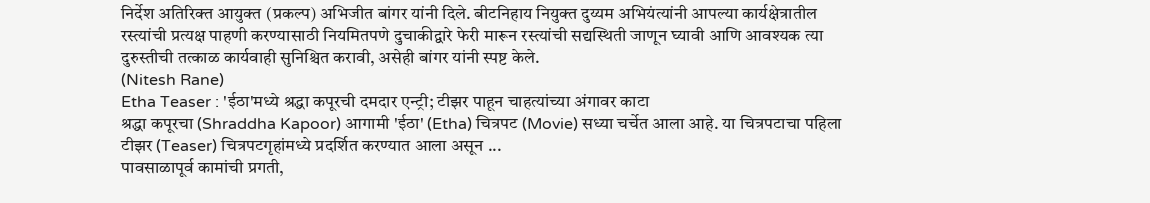निर्देश अतिरिक्त आयुक्त (प्रकल्प) अभिजीत बांगर यांनी दिले. बीटनिहाय नियुक्त दुय्यम अभियंत्यांनी आपल्या कार्यक्षेत्रातील रस्त्यांची प्रत्यक्ष पाहणी करण्यासाठी नियमितपणे दुचाकीद्वारे फेरी मारून रस्त्यांची सद्यस्थिती जाणून घ्यावी आणि आवश्यक त्या दुरुस्तीची तत्काळ कार्यवाही सुनिश्चित करावी, असेही बांगर यांनी स्पष्ट केले.
(Nitesh Rane)
Etha Teaser : 'ईठा'मध्ये श्रद्धा कपूरची दमदार एन्ट्री; टीझर पाहून चाहत्यांच्या अंगावर काटा
श्रद्धा कपूरचा (Shraddha Kapoor) आगामी 'ईठा' (Etha) चित्रपट (Movie) सध्या चर्चेत आला आहे. या चित्रपटाचा पहिला टीझर (Teaser) चित्रपटगृहांमध्ये प्रदर्शित करण्यात आला असून ...
पावसाळापूर्व कामांची प्रगती,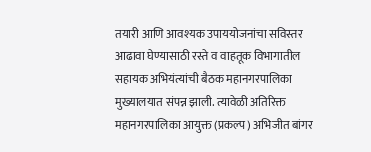तयारी आणि आवश्यक उपाययोजनांचा सविस्तर आढावा घेण्यासाठी रस्ते व वाहतूक विभागातील सहायक अभियंत्यांची बैठक महानगरपालिका मुख्यालयात संपन्न झाली. त्यावेळी अतिरिक्त महानगरपालिका आयुक्त (प्रकल्प) अभिजीत बांगर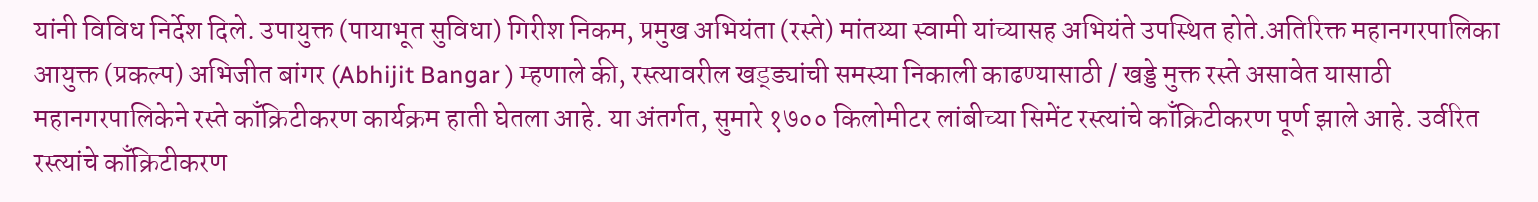यांनी विविध निर्देश दिले. उपायुक्त (पायाभूत सुविधा) गिरीश निकम, प्रमुख अभियंता (रस्ते) मांतय्या स्वामी यांच्यासह अभियंते उपस्थित होते.अतिरिक्त महानगरपालिका आयुक्त (प्रकल्प) अभिजीत बांगर (Abhijit Bangar ) म्हणाले की, रस्त्यावरील खड्ड्यांची समस्या निकाली काढण्यासाठी / खड्डे मुक्त रस्ते असावेत यासाठी महानगरपालिकेने रस्ते काँक्रिटीकरण कार्यक्रम हाती घेतला आहे. या अंतर्गत, सुमारे १७०० किलोमीटर लांबीच्या सिमेंट रस्त्यांचे काँक्रिटीकरण पूर्ण झाले आहे. उर्वरित रस्त्यांचे काँक्रिटीकरण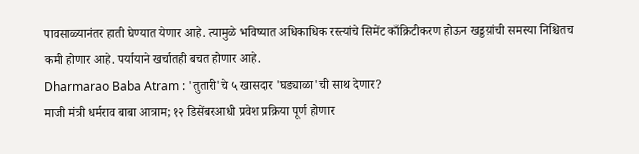पावसाळ्यानंतर हाती घेण्यात येणार आहे. त्यामुळे भविष्यात अधिकाधिक रस्त्यांचे सिमेंट काँक्रिटीकरण होऊन खड्डय़ांची समस्या निश्चितच कमी होणार आहे. पर्यायाने खर्चातही बचत होणार आहे.
Dharmarao Baba Atram : 'तुतारी'चे ५ खासदार 'घड्याळा'ची साथ देणार?
माजी मंत्री धर्मराव बाबा आत्राम; १२ डिसेंबरआधी प्रवेश प्रक्रिया पूर्ण होणार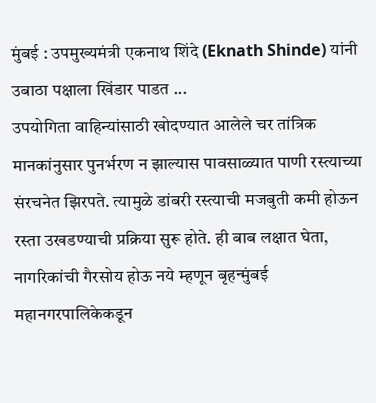मुंबई : उपमुख्यमंत्री एकनाथ शिंदे (Eknath Shinde) यांनी उबाठा पक्षाला खिंडार पाडत ...
उपयोगिता वाहिन्यांसाठी खोदण्यात आलेले चर तांत्रिक मानकांनुसार पुनर्भरण न झाल्यास पावसाळ्यात पाणी रस्त्याच्या संरचनेत झिरपते. त्यामुळे डांबरी रस्त्याची मजबुती कमी होऊन रस्ता उखडण्याची प्रक्रिया सुरू होते. ही बाब लक्षात घेता, नागरिकांची गैरसोय होऊ नये म्हणून बृहन्मुंबई महानगरपालिकेकडून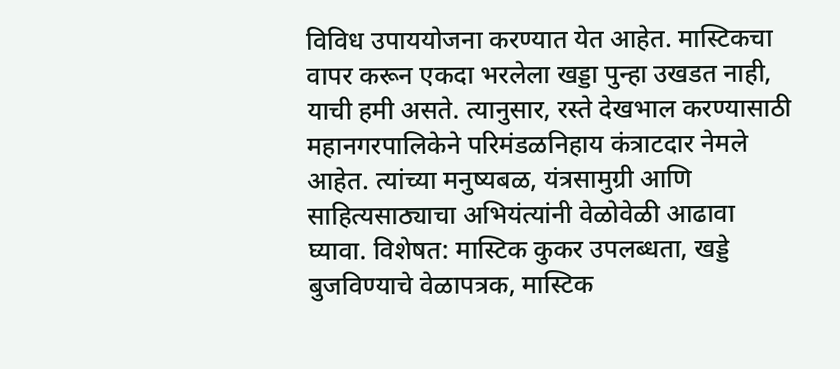विविध उपाययोजना करण्यात येत आहेत. मास्टिकचा वापर करून एकदा भरलेला खड्डा पुन्हा उखडत नाही, याची हमी असते. त्यानुसार, रस्ते देखभाल करण्यासाठी महानगरपालिकेने परिमंडळनिहाय कंत्राटदार नेमले आहेत. त्यांच्या मनुष्यबळ, यंत्रसामुग्री आणि साहित्यसाठ्याचा अभियंत्यांनी वेळोवेळी आढावा घ्यावा. विशेषत: मास्टिक कुकर उपलब्धता, खड्डे बुजविण्याचे वेळापत्रक, मास्टिक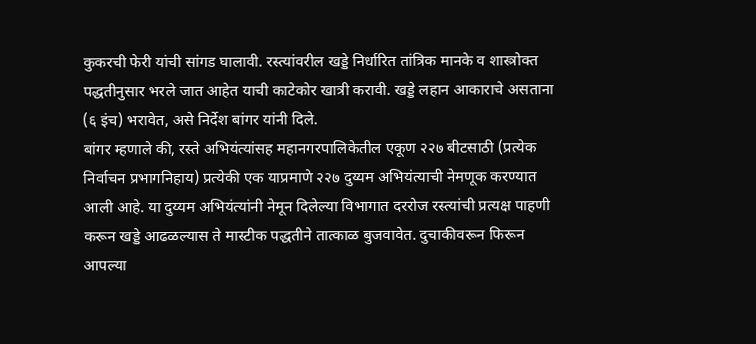कुकरची फेरी यांची सांगड घालावी. रस्त्यांवरील खड्डे निर्धारित तांत्रिक मानके व शास्त्रोक्त पद्धतीनुसार भरले जात आहेत याची काटेकोर खात्री करावी. खड्डे लहान आकाराचे असताना (६ इंच) भरावेत, असे निर्देश बांगर यांनी दिले.
बांगर म्हणाले की, रस्ते अभियंत्यांसह महानगरपालिकेतील एकूण २२७ बीटसाठी (प्रत्येक
निर्वाचन प्रभागनिहाय) प्रत्येकी एक याप्रमाणे २२७ दुय्यम अभियंत्याची नेमणूक करण्यात आली आहे. या दुय्यम अभियंत्यांनी नेमून दिलेल्या विभागात दररोज रस्त्यांची प्रत्यक्ष पाहणी करून खड्डे आढळल्यास ते मास्टीक पद्धतीने तात्काळ बुजवावेत. दुचाकीवरून फिरून आपल्या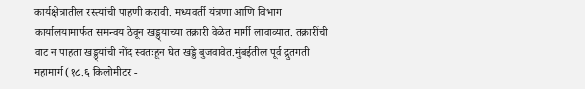कार्यक्षेत्रातील रस्त्यांची पाहणी करावी. मध्यवर्ती यंत्रणा आणि विभाग कार्यालयामार्फत समन्वय ठेवून खड्ड्याच्या तक्रारी वेळेत मार्गी लावाव्यात. तक्रारींची वाट न पाहता खड्ड्यांची नोंद स्वतःहून घेत खड्डे बुजवावेत.मुंबईतील पूर्व द्रुतगती महामार्ग (१८.६ किलोमीटर -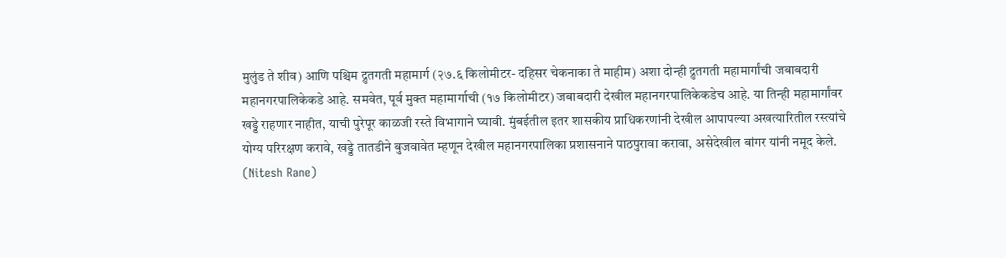मुलुंड ते शीव) आणि पश्चिम द्रुतगती महामार्ग (२७.६ किलोमीटर- दहिसर चेकनाका ते माहीम) अशा दोन्ही द्रुतगती महामार्गांची जबाबदारी महानगरपालिकेकडे आहे. समवेत, पूर्व मुक्त महामार्गाची (१७ किलोमीटर) जबाबदारी देखील महानगरपालिकेकडेच आहे. या तिन्ही महामार्गांवर खड्डे राहणार नाहीत, याची पुरेपूर काळजी रस्ते विभागाने घ्यावी. मुंबईतील इतर शासकीय प्राधिकरणांनी देखील आपापल्या अखत्यारितील रस्त्यांचे योग्य परिरक्षण करावे, खड्डे तातडीने बुजवावेत म्हणून देखील महानगरपालिका प्रशासनाने पाठपुरावा करावा, असेदेखील बांगर यांनी नमूद केले.
(Nitesh Rane)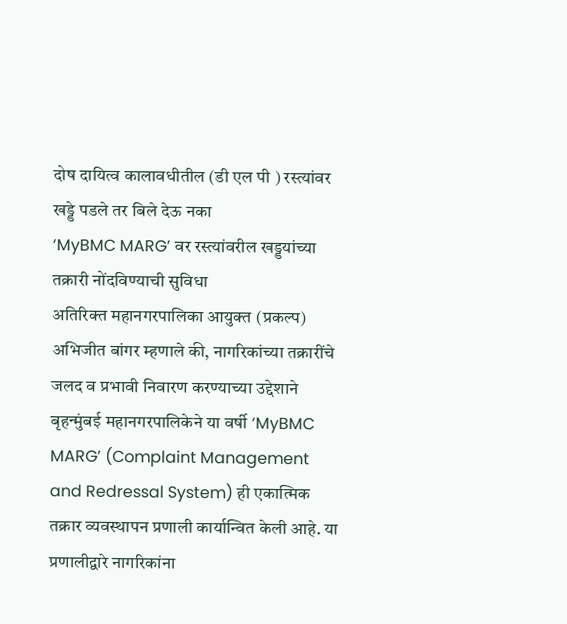दोष दायित्व कालावधीतील (डी एल पी ) रस्त्यांवर खड्डे पडले तर बिले देऊ नका
‘MyBMC MARG’ वर रस्त्यांवरील खड्डयांच्या तक्रारी नोंदविण्याची सुविधा
अतिरिक्त महानगरपालिका आयुक्त (प्रकल्प) अभिजीत बांगर म्हणाले की, नागरिकांच्या तक्रारींचे जलद व प्रभावी निवारण करण्याच्या उद्देशाने बृहन्मुंबई महानगरपालिकेने या वर्षी ‘MyBMC MARG’ (Complaint Management and Redressal System) ही एकात्मिक तक्रार व्यवस्थापन प्रणाली कार्यान्वित केली आहे. या प्रणालीद्वारे नागरिकांना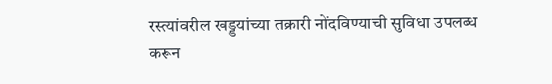रस्त्यांवरील खड्डयांच्या तक्रारी नोंदविण्याची सुविधा उपलब्ध करून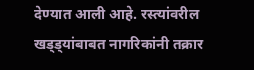देण्यात आली आहे. रस्त्यांवरील खड्ड्यांबाबत नागरिकांनी तक्रार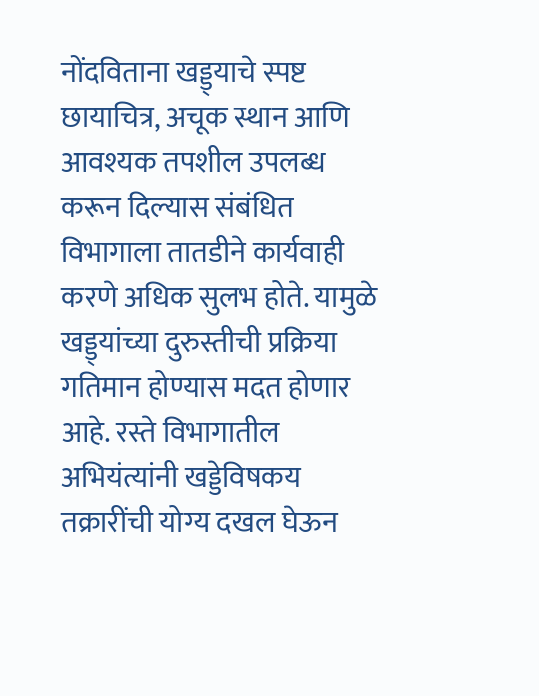नोंदविताना खड्ड्याचे स्पष्ट छायाचित्र, अचूक स्थान आणि आवश्यक तपशील उपलब्ध करून दिल्यास संबंधित विभागाला तातडीने कार्यवाही करणे अधिक सुलभ होते. यामुळे खड्ड्यांच्या दुरुस्तीची प्रक्रिया गतिमान होण्यास मदत होणार आहे. रस्ते विभागातील अभियंत्यांनी खड्डेविषकय तक्रारींची योग्य दखल घेऊन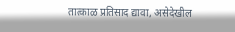तात्काळ प्रतिसाद द्यावा, असेदेखील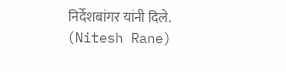निर्देशबांगर यांनी दिले.
(Nitesh Rane)